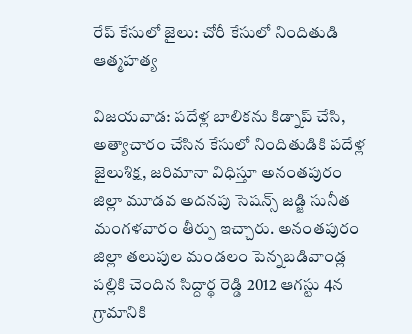రేప్ కేసులో జైలు: చోరీ కేసులో నిందితుడి ఆత్మహత్య

విజయవాడ: పదేళ్ల బాలికను కిడ్నాప్‌ చేసి, అత్యాచారం చేసిన కేసులో నిందితుడికి పదేళ్ల జైలుశిక్ష, జరిమానా విధిస్తూ అనంతపురం జిల్లా మూడవ అదనపు సెషన్స్‌ జడ్జి సునీత మంగళవారం తీర్పు ఇచ్చారు. అనంతపురం జిల్లా తలుపుల మండలం పెన్నబడివాండ్ల పల్లికి చెందిన సిద్దార్థ రెడ్డి 2012 ఆగస్టు 4న గ్రామానికి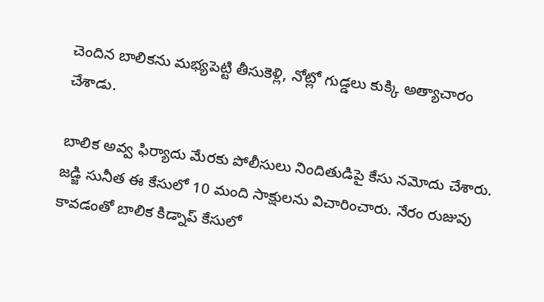చెందిన బాలికను మభ్యపెట్టి తీసుకెళ్లి, నోట్లో గుడ్డలు కుక్కి అత్యాచారం చేశాడు.

బాలిక అవ్వ ఫిర్యాదు మేరకు పోలీసులు నిందితుడిపై కేసు నమోదు చేశారు. జడ్జి సునీత ఈ కేసులో 10 మంది సాక్షులను విచారించారు. నేరం రుజువు కావడంతో బాలిక కిడ్నాప్‌ కేసులో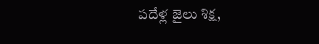పదేళ్ల జైలు శిక్ష,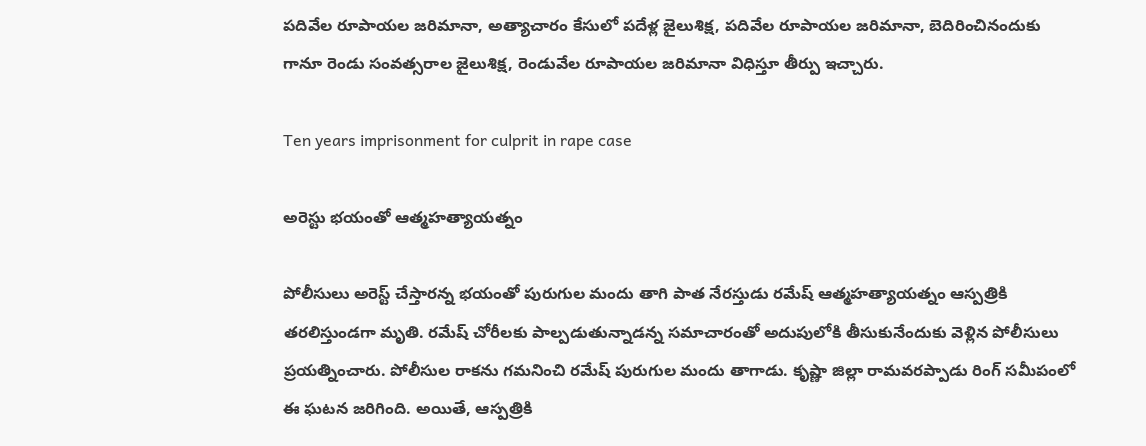పదివేల రూపాయల జరిమానా, అత్యాచారం కేసులో పదేళ్ల జైలుశిక్ష, పదివేల రూపాయల జరిమానా, బెదిరించినందుకు గానూ రెండు సంవత్సరాల జైలుశిక్ష, రెండువేల రూపాయల జరిమానా విధిస్తూ తీర్పు ఇచ్చారు.

Ten years imprisonment for culprit in rape case

అరెస్టు భయంతో ఆత్మహత్యాయత్నం

పోలీసులు అరెస్ట్‌ చేస్తారన్న భయంతో పురుగుల మందు తాగి పాత నేరస్తుడు రమేష్‌ ఆత్మహత్యాయత్నం ఆస్పత్రికి తరలిస్తుండగా మృతి. రమేష్‌ చోరీలకు పాల్పడుతున్నాడన్న సమాచారంతో అదుపులోకి తీసుకునేందుకు వెళ్లిన పోలీసులు ప్రయత్నించారు. పోలీసుల రాకను గమనించి రమేష్ పురుగుల మందు తాగాడు. కృష్ణా జిల్లా రామవరప్పాడు రింగ్‌ సమీపంలో ఈ ఘటన జరిగింది. అయితే, ఆస్పత్రికి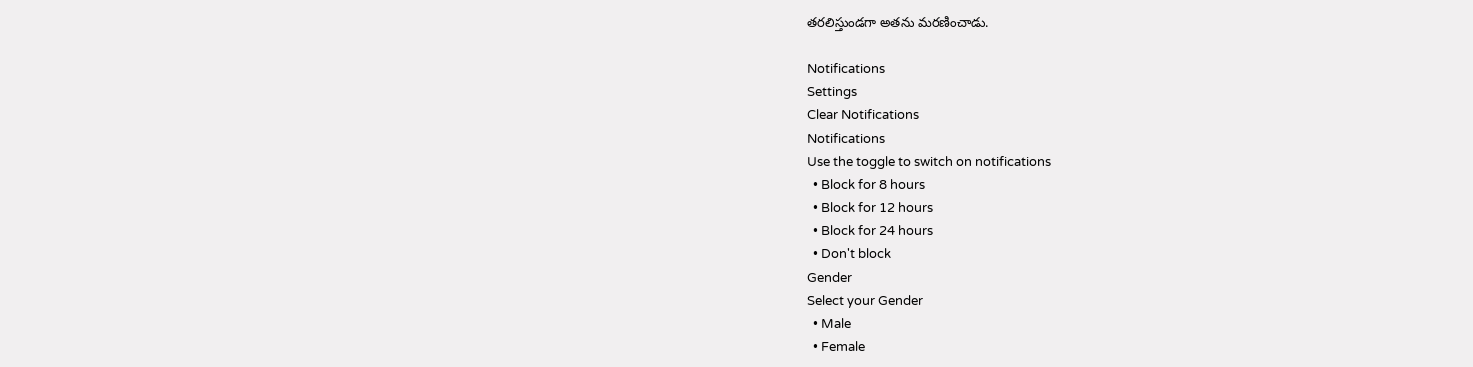తరలిస్తుండగా అతను మరణించాడు.

Notifications
Settings
Clear Notifications
Notifications
Use the toggle to switch on notifications
  • Block for 8 hours
  • Block for 12 hours
  • Block for 24 hours
  • Don't block
Gender
Select your Gender
  • Male
  • Female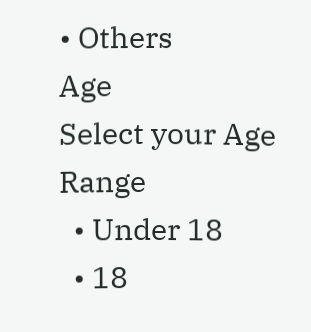• Others
Age
Select your Age Range
  • Under 18
  • 18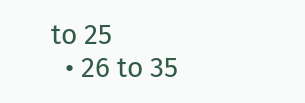to 25
  • 26 to 35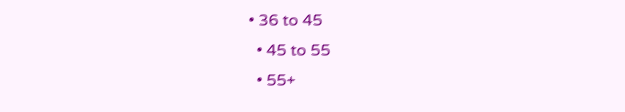• 36 to 45
  • 45 to 55
  • 55+